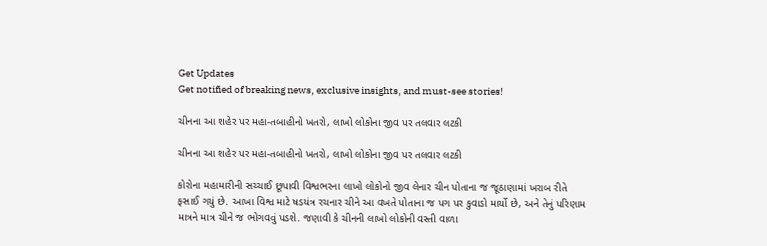Get Updates
Get notified of breaking news, exclusive insights, and must-see stories!

ચીનના આ શહેર પર મહા-તબાહીનો ખતરો, લાખો લોકોના જીવ પર તલવાર લટકી

ચીનના આ શહેર પર મહા-તબાહીનો ખતરો, લાખો લોકોના જીવ પર તલવાર લટકી

કોરોના મહામારીની સચ્ચાઈ છૂપાવી વિશ્વભરના લાખો લોકોનો જીવ લેનાર ચીન પોતાના જ જૂઠાણામાં ખરાબ રીતે ફસાઈ ગયું છે. આખા વિશ્વ માટે ષડયંત્ર રચનાર ચીને આ વખતે પોતાના જ પગ પર કુવાડો માર્યો છે, અને તેનું પરિણામ માત્રને માત્ર ચીને જ ભોગવવું પડશે. જણાવી કે ચીનની લાખો લોકોની વસ્તી વાળા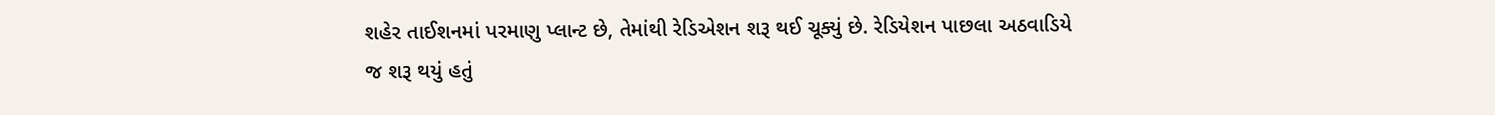શહેર તાઈશનમાં પરમાણુ પ્લાન્ટ છે, તેમાંથી રેડિએશન શરૂ થઈ ચૂક્યું છે. રેડિયેશન પાછલા અઠવાડિયે જ શરૂ થયું હતું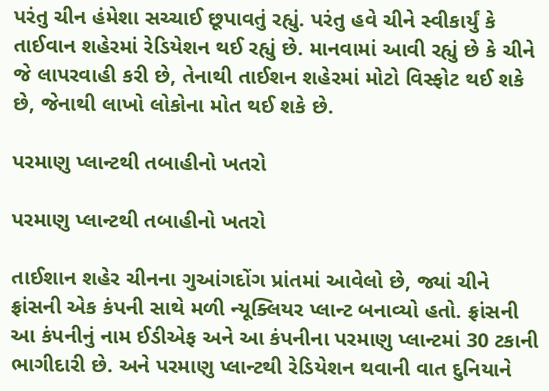પરંતુ ચીન હંમેશા સચ્ચાઈ છૂપાવતું રહ્યું. પરંતુ હવે ચીને સ્વીકાર્યું કે તાઈવાન શહેરમાં રેડિયેશન થઈ રહ્યું છે. માનવામાં આવી રહ્યું છે કે ચીને જે લાપરવાહી કરી છે, તેનાથી તાઈશન શહેરમાં મોટો વિસ્ફોટ થઈ શકે છે, જેનાથી લાખો લોકોના મોત થઈ શકે છે.

પરમાણુ પ્લાન્ટથી તબાહીનો ખતરો

પરમાણુ પ્લાન્ટથી તબાહીનો ખતરો

તાઈશાન શહેર ચીનના ગુઆંગદોંગ પ્રાંતમાં આવેલો છે, જ્યાં ચીને ફ્રાંસની એક કંપની સાથે મળી ન્યૂક્લિયર પ્લાન્ટ બનાવ્યો હતો. ફ્રાંસની આ કંપનીનું નામ ઈડીએફ અને આ કંપનીના પરમાણુ પ્લાન્ટમાં 30 ટકાની ભાગીદારી છે. અને પરમાણુ પ્લાન્ટથી રેડિયેશન થવાની વાત દુનિયાને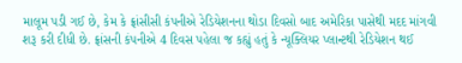માલૂમ પડી ગઈ છે, કેમ કે ફ્રાંસીસી કંપનીએ રેડિયેશનના થોડા દિવસો બાદ અમેરિકા પાસેથી મદદ માંગવી શરૂ કરી દીધી છે. ફ્રાંસની કંપનીએ 4 દિવસ પહેલા જ કહ્યું હતું કે ન્યૂક્લિયર પ્લાન્ટથી રેડિયેશન થઈ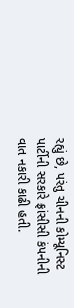રહ્યું છે, પરંતુ ચીનની કોમ્યૂનિસ્ટ પાર્ટીની સરકારે ફ્રાંસીસી કંપનીની વાત નકારી કાઢી હતી.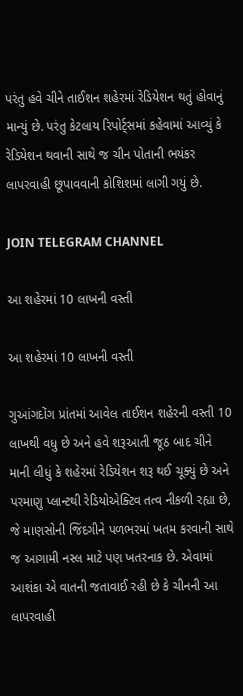પરંતુ હવે ચીને તાઈશન શહેરમાં રેડિયેશન થતું હોવાનું માન્યું છે. પરંતુ કેટલાય રિપોર્ટ્સમાં કહેવામાં આવ્યું કે રેડિયેશન થવાની સાથે જ ચીન પોતાની ભયંકર લાપરવાહી છૂપાવવાની કોશિશમાં લાગી ગયું છે.

JOIN TELEGRAM CHANNEL

આ શહેરમાં 10 લાખની વસ્તી

આ શહેરમાં 10 લાખની વસ્તી

ગુઆંગદોંગ પ્રાંતમાં આવેલ તાઈશન શહેરની વસ્તી 10 લાખથી વધુ છે અને હવે શરૂઆતી જૂઠ બાદ ચીને માની લીધું કે શહેરમાં રેડિયેશન શરૂ થઈ ચૂક્યું છે અને પરમાણુ પ્લાન્ટથી રેડિયોએક્ટિવ તત્વ નીકળી રહ્યા છે, જે માણસોની જિંદગીને પળભરમાં ખતમ કરવાની સાથે જ આગામી નસ્લ માટે પણ ખતરનાક છે. એવામાં આશંકા એ વાતની જતાવાઈ રહી છે કે ચીનની આ લાપરવાહી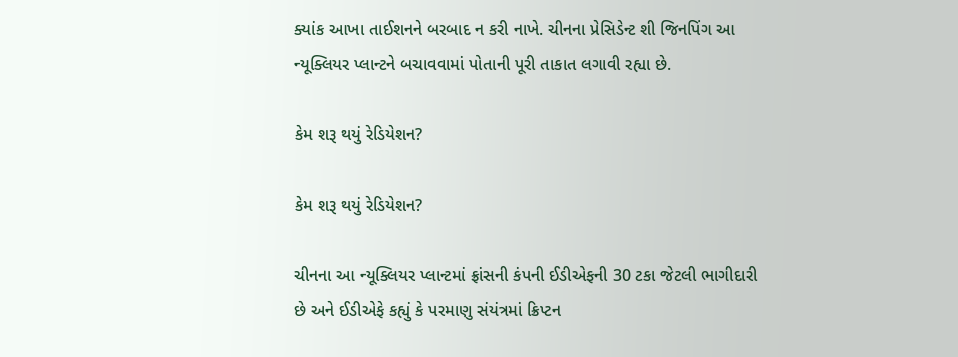ક્યાંક આખા તાઈશનને બરબાદ ન કરી નાખે. ચીનના પ્રેસિડેન્ટ શી જિનપિંગ આ ન્યૂક્લિયર પ્લાન્ટને બચાવવામાં પોતાની પૂરી તાકાત લગાવી રહ્યા છે.

કેમ શરૂ થયું રેડિયેશન?

કેમ શરૂ થયું રેડિયેશન?

ચીનના આ ન્યૂક્લિયર પ્લાન્ટમાં ફ્રાંસની કંપની ઈડીએફની 30 ટકા જેટલી ભાગીદારી છે અને ઈડીએફે કહ્યું કે પરમાણુ સંયંત્રમાં ક્રિપ્ટન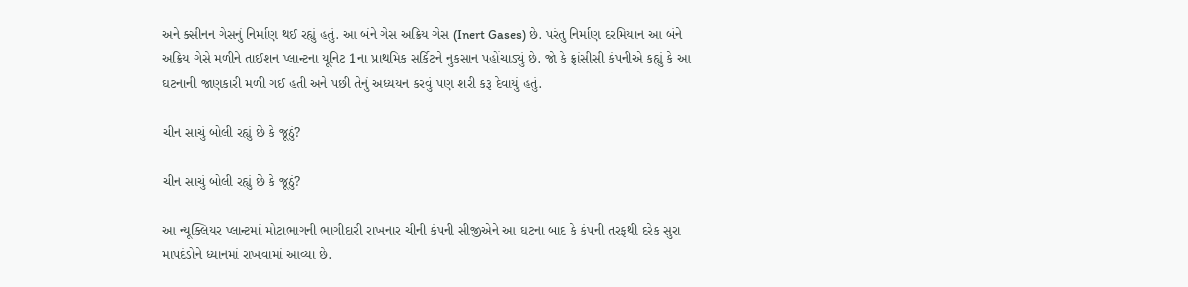અને ક્સીનન ગેસનું નિર્માણ થઈ રહ્યું હતું. આ બંને ગેસ અક્રિય ગેસ (Inert Gases) છે. પરંતુ નિર્માણ દરમિયાન આ બંને અક્રિય ગેસે મળીને તાઈશન પ્લાન્ટના યૂનિટ 1ના પ્રાથમિક સર્કિટને નુકસાન પહોંચાડ્યું છે. જો કે ફ્રાંસીસી કંપનીએ કહ્યું કે આ ઘટનાની જાણકારી મળી ગઈ હતી અને પછી તેનું અધ્યયન કરવું પણ શરી કરૂ દેવાયું હતું.

ચીન સાચું બોલી રહ્યું છે કે જૂઠું?

ચીન સાચું બોલી રહ્યું છે કે જૂઠું?

આ ન્યૂક્લિયર પ્લાન્ટમાં મોટાભાગની ભાગીદારી રાખનાર ચીની કંપની સીજીએને આ ઘટના બાદ કે કંપની તરફથી દરેક સુરા માપદંડોને ધ્યાનમાં રાખવામાં આવ્યા છે.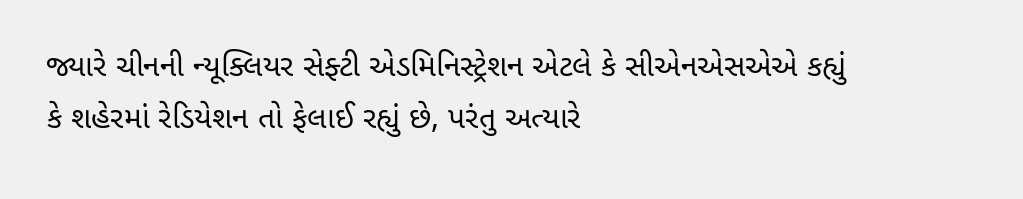જ્યારે ચીનની ન્યૂક્લિયર સેફ્ટી એડમિનિસ્ટ્રેશન એટલે કે સીએનએસએએ કહ્યું કે શહેરમાં રેડિયેશન તો ફેલાઈ રહ્યું છે, પરંતુ અત્યારે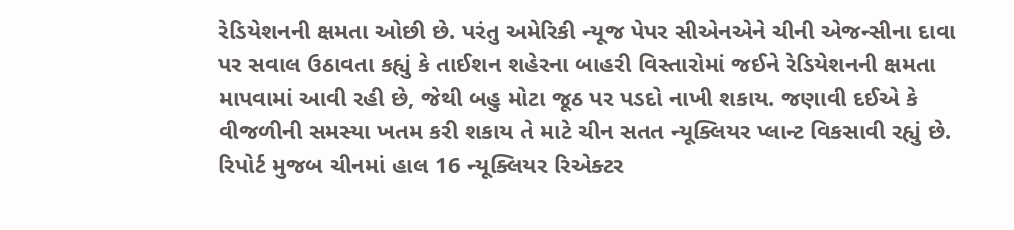રેડિયેશનની ક્ષમતા ઓછી છે. પરંતુ અમેરિકી ન્યૂજ પેપર સીએનએને ચીની એજન્સીના દાવા પર સવાલ ઉઠાવતા કહ્યું કે તાઈશન શહેરના બાહરી વિસ્તારોમાં જઈને રેડિયેશનની ક્ષમતા માપવામાં આવી રહી છે, જેથી બહુ મોટા જૂઠ પર પડદો નાખી શકાય. જણાવી દઈએ કે વીજળીની સમસ્યા ખતમ કરી શકાય તે માટે ચીન સતત ન્યૂક્લિયર પ્લાન્ટ વિકસાવી રહ્યું છે. રિપોર્ટ મુજબ ચીનમાં હાલ 16 ન્યૂક્લિયર રિએક્ટર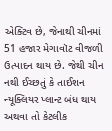એક્ટિવ છે, જેનાથી ચીનમાં 51 હજાર મેગાવૉટ વીજળી ઉત્પાદન થાય છે. જેથી ચીન નથી ઈચ્છતું કે તાઈશન ન્યૂક્લિયર પ્લાન્ટ બંધ થાય અથવા તો કેટલીક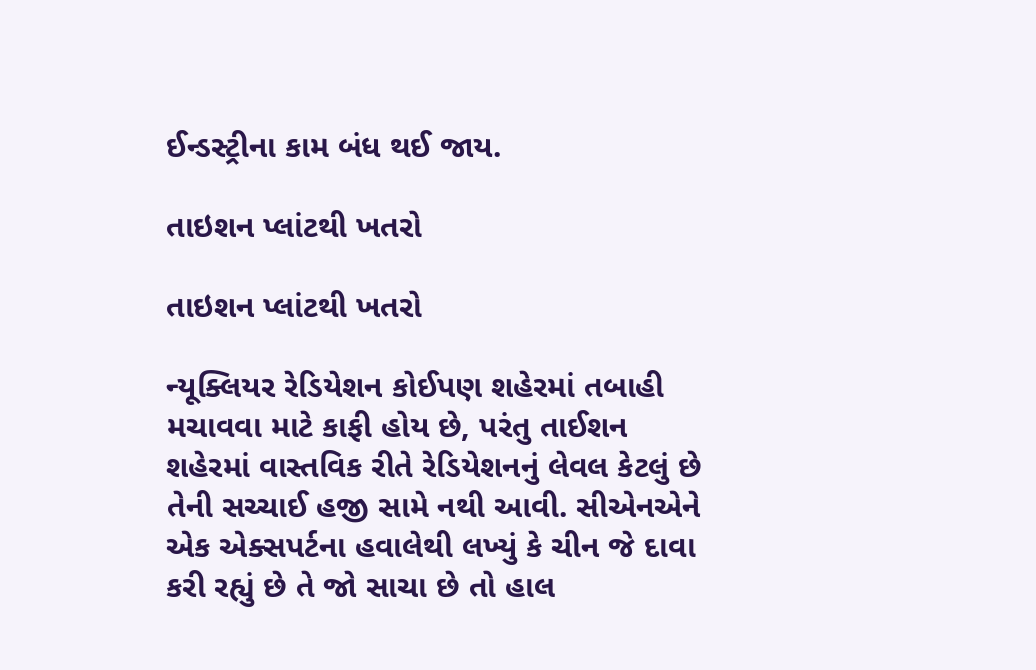ઈન્ડસ્ટ્રીના કામ બંધ થઈ જાય.

તાઇશન પ્લાંટથી ખતરો

તાઇશન પ્લાંટથી ખતરો

ન્યૂક્લિયર રેડિયેશન કોઈપણ શહેરમાં તબાહી મચાવવા માટે કાફી હોય છે, પરંતુ તાઈશન શહેરમાં વાસ્તવિક રીતે રેડિયેશનનું લેવલ કેટલું છે તેની સચ્ચાઈ હજી સામે નથી આવી. સીએનએને એક એક્સપર્ટના હવાલેથી લખ્યું કે ચીન જે દાવા કરી રહ્યું છે તે જો સાચા છે તો હાલ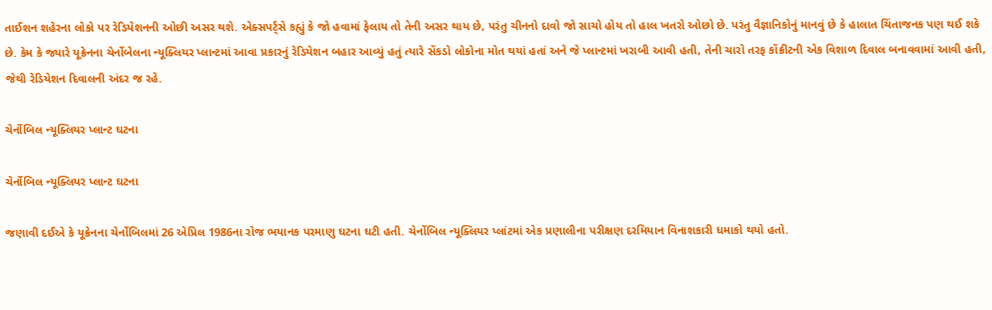તાઈશન શહેરના લોકો પર રેડિયેશનની ઓછી અસર થશે. એક્સપર્ટ્સે કહ્યું કે જો હવામાં ફેલાય તો તેની અસર થાય છે, પરંતુ ચીનનો દાવો જો સાચો હોય તો હાલ ખતરો ઓછો છે. પરંતુ વૈજ્ઞાનિકોનું માનવું છે કે હાલાત ચિંતાજનક પણ થઈ શકે છે. કેમ કે જ્યારે યૂક્રેનના ચેર્નોબેલના ન્યૂક્લિયર પ્લાન્ટમાં આવા પ્રકારનું રેડિયેશન બહાર આવ્યું હતું ત્યારે સેંકડો લોકોના મોત થયાં હતાં અને જે પ્લાન્ટમાં ખરાબી આવી હતી, તેની ચારો તરફ કોંક્રીટની એક વિશાળ દિવાલ બનાવવામાં આવી હતી, જેથી રેડિયેશન દિવાલની અંદર જ રહે.

ચેર્નોબિલ ન્યૂક્લિયર પ્લાન્ટ ઘટના

ચેર્નોબિલ ન્યૂક્લિયર પ્લાન્ટ ઘટના

જણાવી દઈએ કે યૂક્રેનના ચેર્નોબિલમાં 26 એપ્રિલ 1986ના રોજ ભયાનક પરમાણુ ઘટના ઘટી હતી. ચેર્નોબિલ ન્યૂક્લિયર પ્લાંટમાં એક પ્રણાલીના પરીક્ષણ દરમિયાન વિનાશકારી ધમાકો થયો હતો.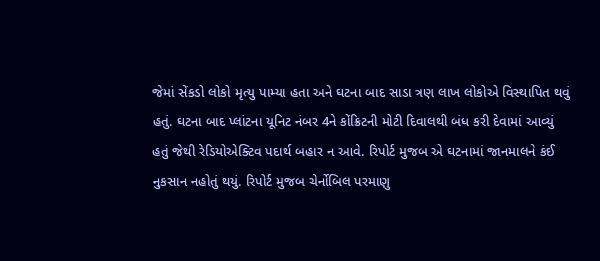જેમાં સેંકડો લોકો મૃત્યુ પામ્યા હતા અને ઘટના બાદ સાડા ત્રણ લાખ લોકોએ વિસ્થાપિત થવું હતું. ઘટના બાદ પ્લાંટના યૂનિટ નંબર 4ને કોંક્રિટની મોટી દિવાલથી બંધ કરી દેવામાં આવ્યું હતું જેથી રેડિયોએક્ટિવ પદાર્થ બહાર ન આવે. રિપોર્ટ મુજબ એ ઘટનામાં જાનમાલને કંઈ નુકસાન નહોતું થયું. રિપોર્ટ મુજબ ચેર્નોબિલ પરમાણુ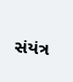સંયંત્ર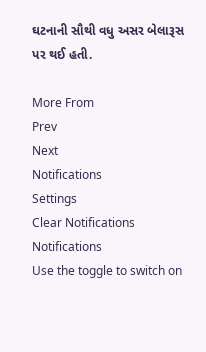ઘટનાની સૌથી વધુ અસર બેલારૂસ પર થઈ હતી.

More From
Prev
Next
Notifications
Settings
Clear Notifications
Notifications
Use the toggle to switch on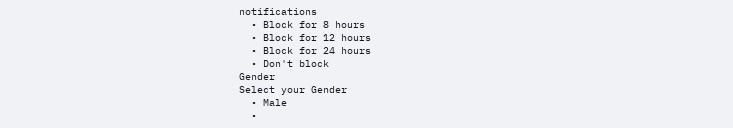notifications
  • Block for 8 hours
  • Block for 12 hours
  • Block for 24 hours
  • Don't block
Gender
Select your Gender
  • Male
  •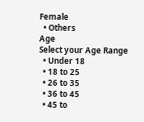Female
  • Others
Age
Select your Age Range
  • Under 18
  • 18 to 25
  • 26 to 35
  • 36 to 45
  • 45 to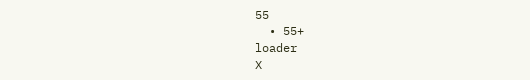55
  • 55+
loader
X